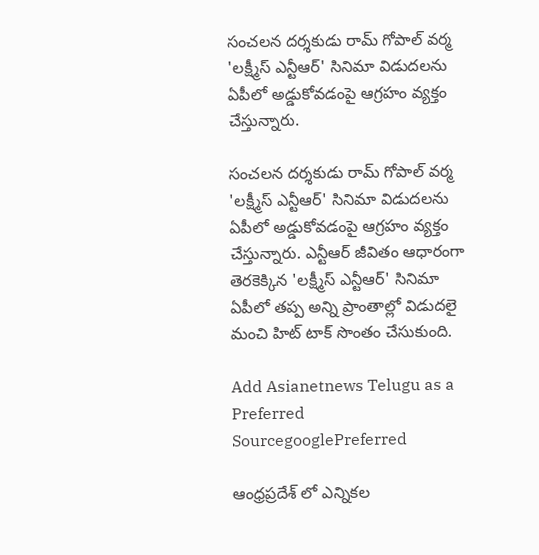సంచలన దర్శకుడు రామ్ గోపాల్ వర్మ 'లక్ష్మీస్ ఎన్టీఆర్' సినిమా విడుదలను ఏపీలో అడ్డుకోవడంపై ఆగ్రహం వ్యక్తం చేస్తున్నారు.

సంచలన దర్శకుడు రామ్ గోపాల్ వర్మ 'లక్ష్మీస్ ఎన్టీఆర్' సినిమా విడుదలను ఏపీలో అడ్డుకోవడంపై ఆగ్రహం వ్యక్తం చేస్తున్నారు. ఎన్టీఆర్ జీవితం ఆధారంగా తెరకెక్కిన 'లక్ష్మీస్ ఎన్టీఆర్' సినిమా ఏపీలో తప్ప అన్ని ప్రాంతాల్లో విడుదలై మంచి హిట్ టాక్ సొంతం చేసుకుంది.

Add Asianetnews Telugu as a Preferred SourcegooglePreferred

ఆంధ్రప్రదేశ్ లో ఎన్నికల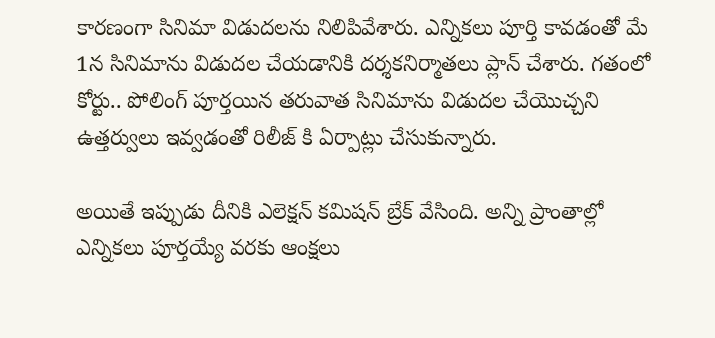కారణంగా సినిమా విడుదలను నిలిపివేశారు. ఎన్నికలు పూర్తి కావడంతో మే 1న సినిమాను విడుదల చేయడానికి దర్శకనిర్మాతలు ప్లాన్ చేశారు. గతంలో కోర్టు.. పోలింగ్ పూర్తయిన తరువాత సినిమాను విడుదల చేయొచ్చని ఉత్తర్వులు ఇవ్వడంతో రిలీజ్ కి ఏర్పాట్లు చేసుకున్నారు.

అయితే ఇప్పుడు దీనికి ఎలెక్షన్ కమిషన్ బ్రేక్ వేసింది. అన్ని ప్రాంతాల్లో ఎన్నికలు పూర్తయ్యే వరకు ఆంక్షలు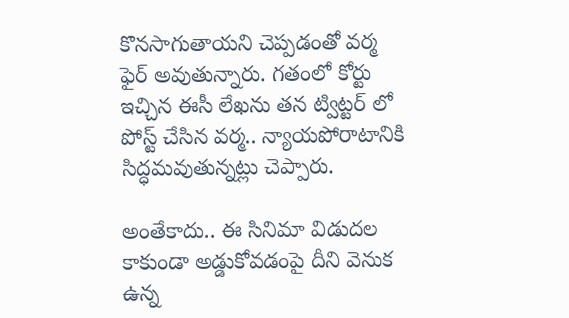కొనసాగుతాయని చెప్పడంతో వర్మ ఫైర్ అవుతున్నారు. గతంలో కోర్టు ఇచ్చిన ఈసీ లేఖను తన ట్విట్టర్ లో పోస్ట్ చేసిన వర్మ.. న్యాయపోరాటానికి సిద్ధమవుతున్నట్లు చెప్పారు.

అంతేకాదు.. ఈ సినిమా విడుదల కాకుండా అడ్డుకోవడంపై దీని వెనుక ఉన్న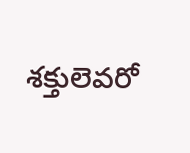శక్తులెవరో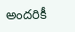అందరికీ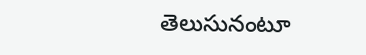తెలుసునంటూ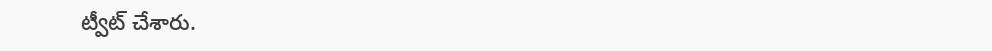ట్వీట్ చేశారు.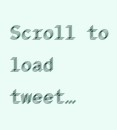Scroll to load tweet…